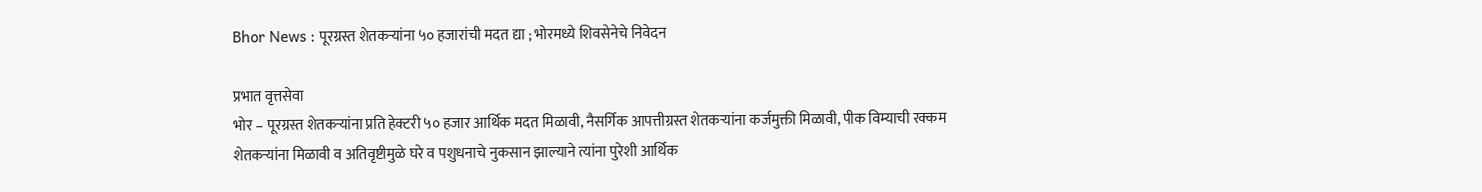Bhor News : पूरग्रस्त शेतकऱ्यांना ५० हजारांची मदत द्या ; भोरमध्ये शिवसेनेचे निवेदन

प्रभात वृत्तसेवा
भोर – पूरग्रस्त शेतकऱ्यांना प्रति हेक्टरी ५० हजार आर्थिक मदत मिळावी, नैसर्गिक आपत्तीग्रस्त शेतकऱ्यांना कर्जमुक्ती मिळावी, पीक विम्याची रक्कम शेतकऱ्यांना मिळावी व अतिवृष्टीमुळे घरे व पशुधनाचे नुकसान झाल्याने त्यांना पुरेशी आर्थिक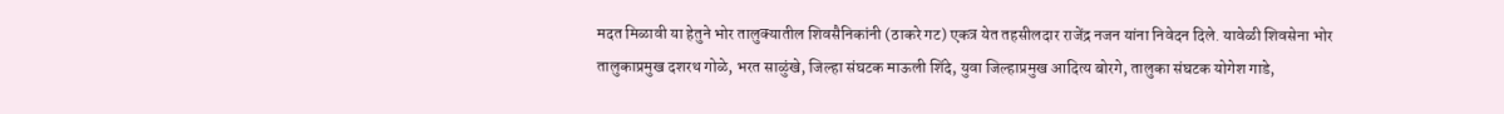मदत मिळावी या हेतुने भोर तालुक्यातील शिवसैनिकांनी (ठाकरे गट) एकत्र येत तहसीलदार राजेंद्र नजन यांना निवेदन दिले. यावेळी शिवसेना भोर तालुकाप्रमुख दशरथ गोळे, भरत साळुंखे, जिल्हा संघटक माऊली शिंदे, युवा जिल्हाप्रमुख आदित्य बोरगे, तालुका संघटक योगेश गाडे,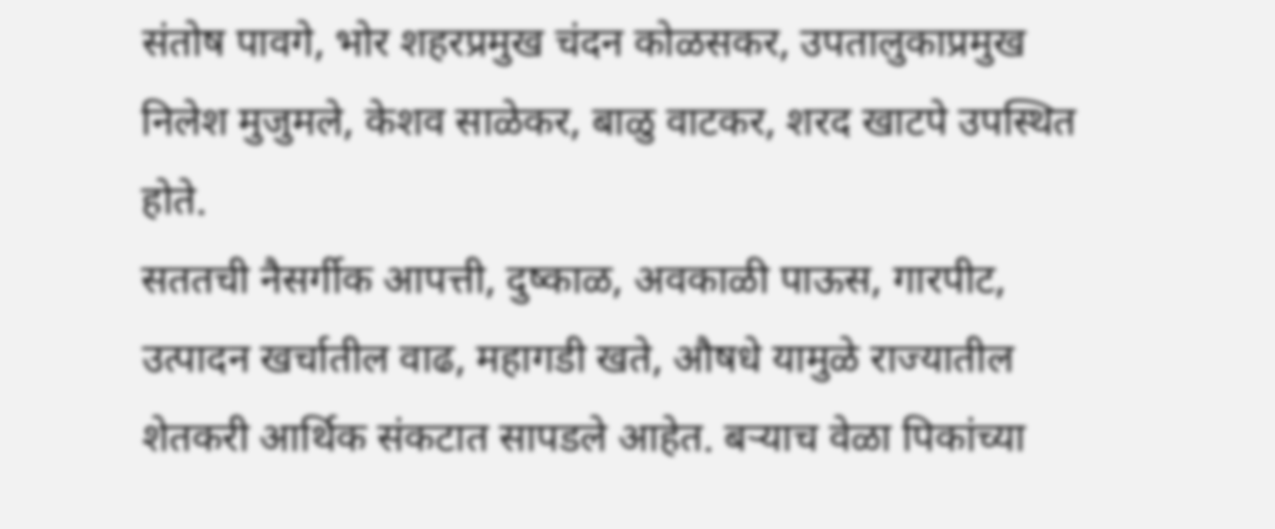संतोष पावगे, भोर शहरप्रमुख चंदन कोळसकर, उपतालुकाप्रमुख निलेश मुजुमले, केशव साळेकर, बाळु वाटकर, शरद खाटपे उपस्थित होते.
सततची नैसर्गीक आपत्ती, दुष्काळ, अवकाळी पाऊस, गारपीट, उत्पादन खर्चातील वाढ, महागडी खते, औषधे यामुळे राज्यातील शेतकरी आर्थिक संकटात सापडले आहेत. बऱ्याच वेळा पिकांच्या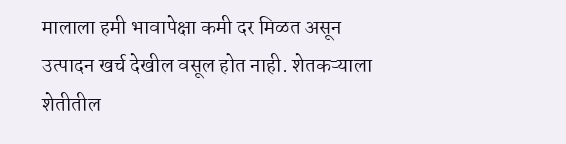मालाला हमी भावापेक्षा कमी दर मिळत असून उत्पादन खर्च देखील वसूल होत नाही. शेतकऱ्याला शेतीतील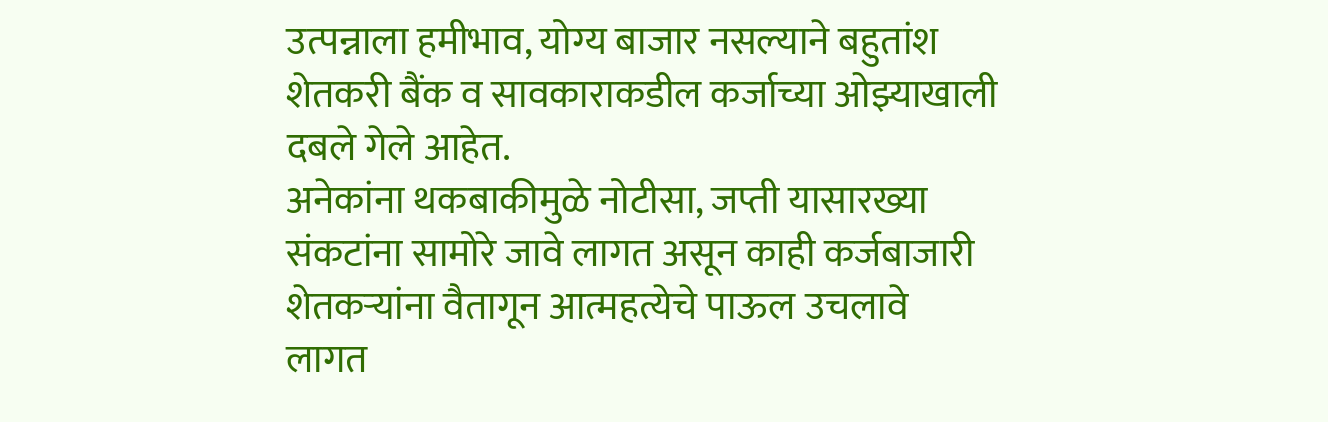उत्पन्नाला हमीभाव, योग्य बाजार नसल्याने बहुतांश शेतकरी बैंक व सावकाराकडील कर्जाच्या ओझ्याखाली दबले गेले आहेत.
अनेकांना थकबाकीमुळे नोटीसा, जप्ती यासारख्या संकटांना सामोरे जावे लागत असून काही कर्जबाजारी शेतकऱ्यांना वैतागून आत्महत्येचे पाऊल उचलावे लागत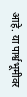आहे. या पार्श्वभूमीवर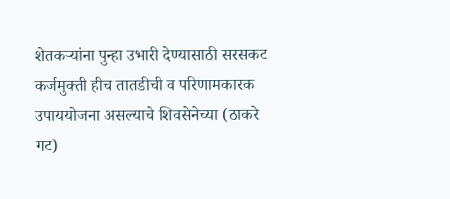शेतकऱ्यांना पुन्हा उभारी देण्यासाठी सरसकट कर्जमुक्ती हीच तातडीची व परिणामकारक उपाययोजना असल्याचे शिवसेनेच्या (ठाकरे गट)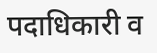पदाधिकारी व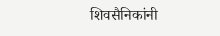शिवसैनिकांनी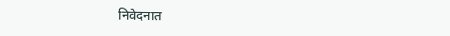निवेदनात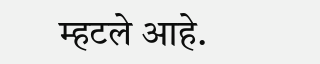म्हटले आहे.